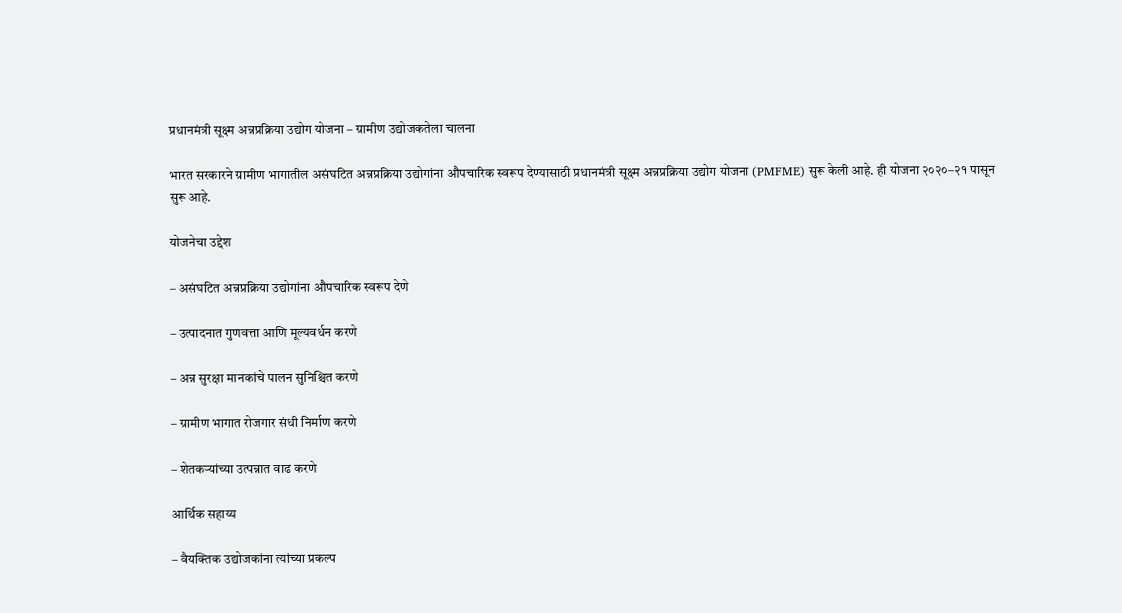प्रधानमंत्री सूक्ष्म अन्नप्रक्रिया उद्योग योजना – ग्रामीण उद्योजकतेला चालना

भारत सरकारने ग्रामीण भागातील असंघटित अन्नप्रक्रिया उद्योगांना औपचारिक स्वरूप देण्यासाठी प्रधानमंत्री सूक्ष्म अन्नप्रक्रिया उद्योग योजना (PMFME) सुरू केली आहे. ही योजना २०२०–२१ पासून सुरू आहे.

योजनेचा उद्देश

– असंघटित अन्नप्रक्रिया उद्योगांना औपचारिक स्वरूप देणे

– उत्पादनात गुणवत्ता आणि मूल्यवर्धन करणे

– अन्न सुरक्षा मानकांचे पालन सुनिश्चित करणे

– ग्रामीण भागात रोजगार संधी निर्माण करणे

– शेतकऱ्यांच्या उत्पन्नात वाढ करणे

आर्थिक सहाय्य

– वैयक्तिक उद्योजकांना त्यांच्या प्रकल्प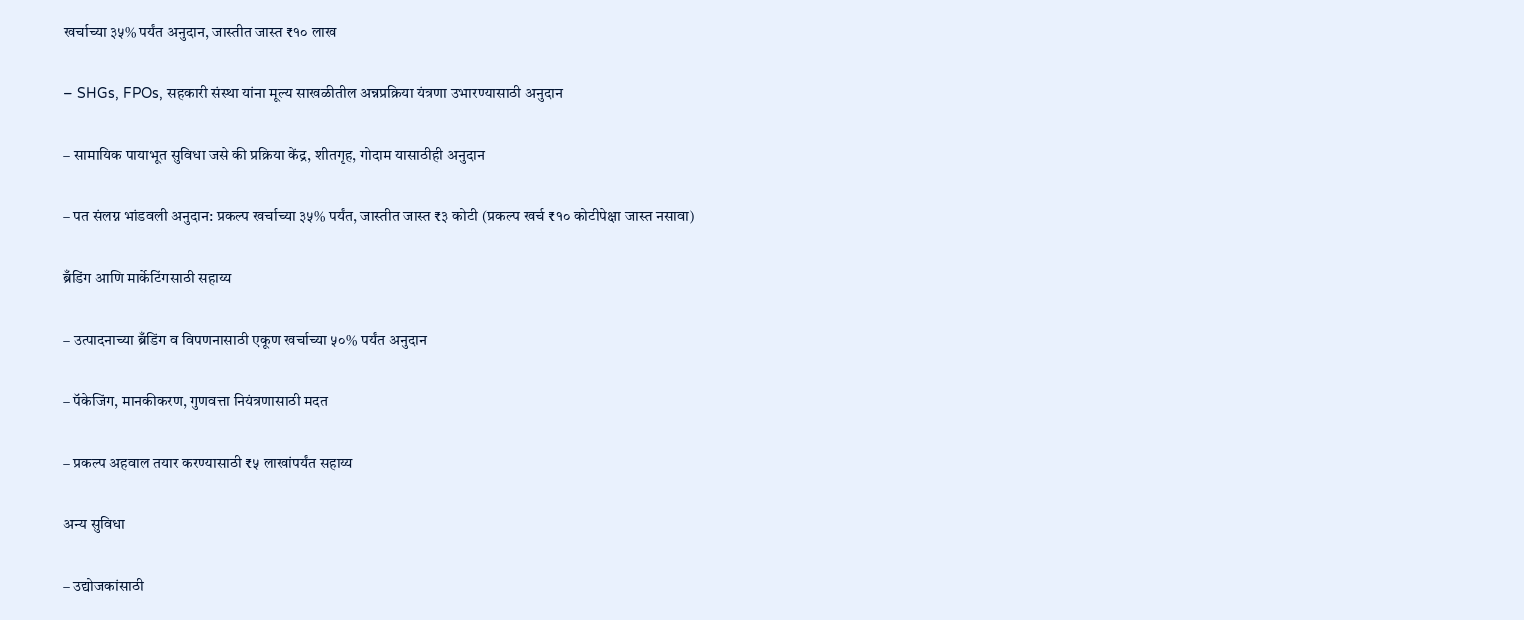खर्चाच्या ३५% पर्यंत अनुदान, जास्तीत जास्त ₹१० लाख

– SHGs, FPOs, सहकारी संस्था यांना मूल्य साखळीतील अन्नप्रक्रिया यंत्रणा उभारण्यासाठी अनुदान

– सामायिक पायाभूत सुविधा जसे की प्रक्रिया केंद्र, शीतगृह, गोदाम यासाठीही अनुदान

– पत संलग्न भांडवली अनुदान: प्रकल्प खर्चाच्या ३५% पर्यंत, जास्तीत जास्त ₹३ कोटी (प्रकल्प खर्च ₹१० कोटीपेक्षा जास्त नसावा)

ब्रँडिंग आणि मार्केटिंगसाठी सहाय्य

– उत्पादनाच्या ब्रँडिंग व विपणनासाठी एकूण खर्चाच्या ५०% पर्यंत अनुदान

– पॅकेजिंग, मानकीकरण, गुणवत्ता नियंत्रणासाठी मदत

– प्रकल्प अहवाल तयार करण्यासाठी ₹५ लाखांपर्यंत सहाय्य

अन्य सुविधा

– उद्योजकांसाठी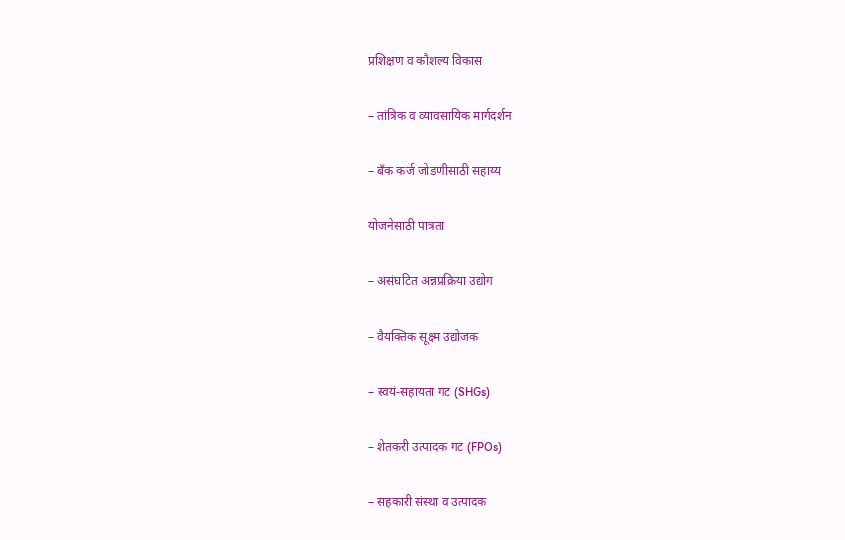प्रशिक्षण व कौशल्य विकास

– तांत्रिक व व्यावसायिक मार्गदर्शन

– बँक कर्ज जोडणीसाठी सहाय्य

योजनेसाठी पात्रता

– असंघटित अन्नप्रक्रिया उद्योग

– वैयक्तिक सूक्ष्म उद्योजक

– स्वयं-सहायता गट (SHGs)

– शेतकरी उत्पादक गट (FPOs)

– सहकारी संस्था व उत्पादक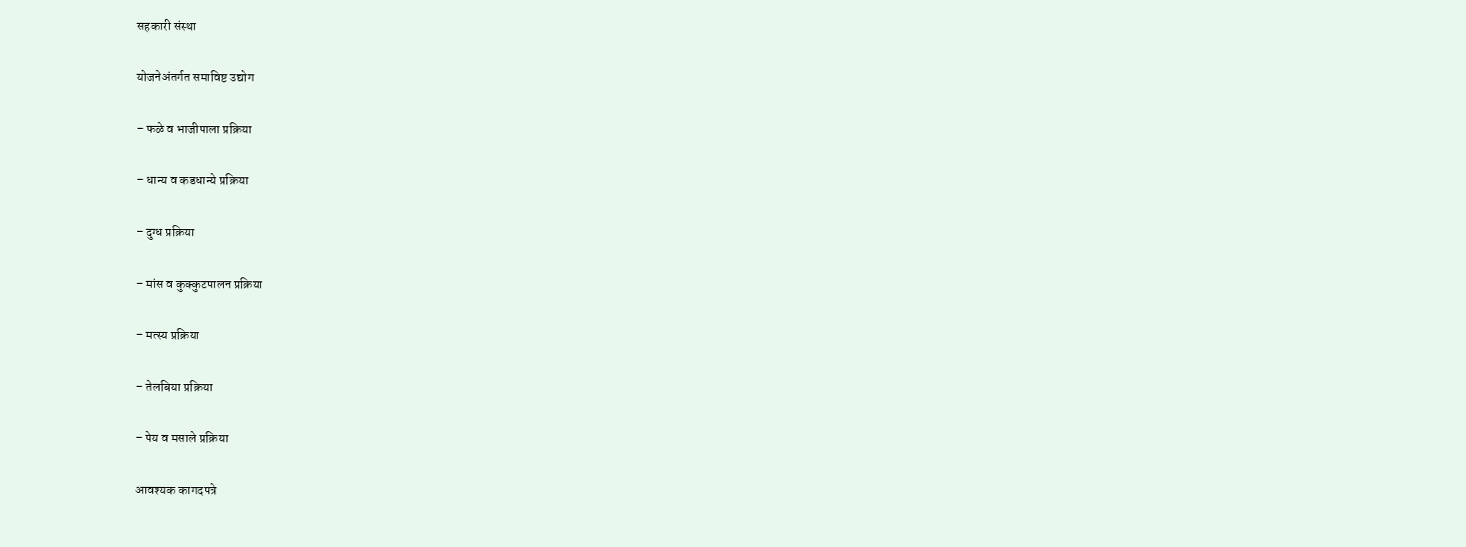सहकारी संस्था

योजनेअंतर्गत समाविष्ट उद्योग

– फळे व भाजीपाला प्रक्रिया

– धान्य व कडधान्ये प्रक्रिया

– दुग्ध प्रक्रिया

– मांस व कुक्कुटपालन प्रक्रिया

– मत्स्य प्रक्रिया

– तेलबिया प्रक्रिया

– पेय व मसाले प्रक्रिया

आवश्यक कागदपत्रे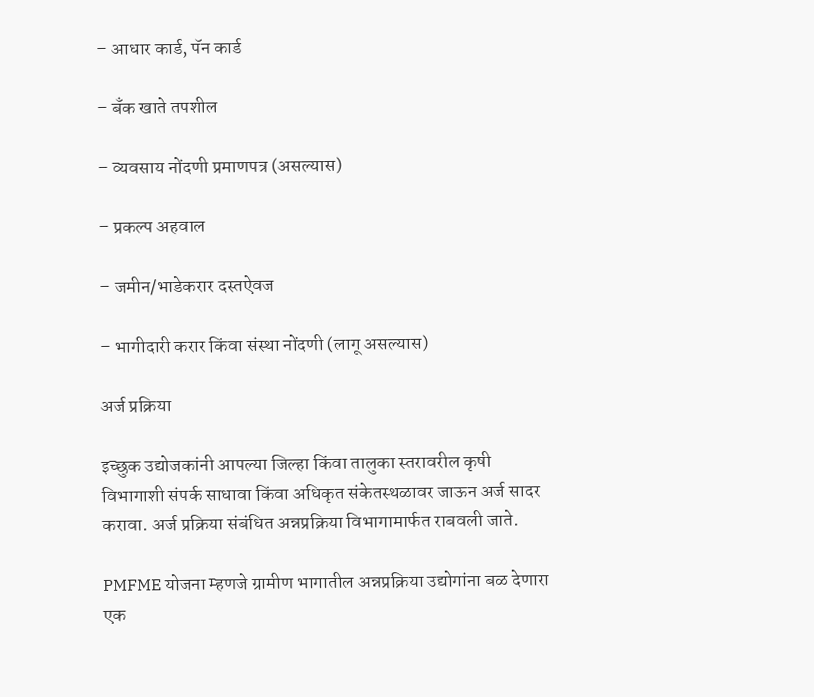– आधार कार्ड, पॅन कार्ड

– बँक खाते तपशील

– व्यवसाय नोंदणी प्रमाणपत्र (असल्यास)

– प्रकल्प अहवाल

– जमीन/भाडेकरार दस्तऐवज

– भागीदारी करार किंवा संस्था नोंदणी (लागू असल्यास)

अर्ज प्रक्रिया

इच्छुक उद्योजकांनी आपल्या जिल्हा किंवा तालुका स्तरावरील कृषी विभागाशी संपर्क साधावा किंवा अधिकृत संकेतस्थळावर जाऊन अर्ज सादर करावा. अर्ज प्रक्रिया संबंधित अन्नप्रक्रिया विभागामार्फत राबवली जाते.

PMFME योजना म्हणजे ग्रामीण भागातील अन्नप्रक्रिया उद्योगांना बळ देणारा एक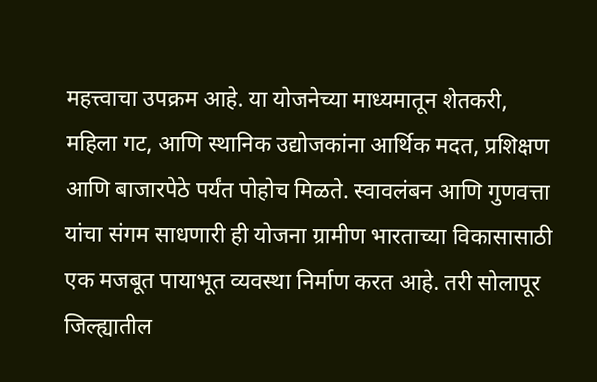महत्त्वाचा उपक्रम आहे. या योजनेच्या माध्यमातून शेतकरी, महिला गट, आणि स्थानिक उद्योजकांना आर्थिक मदत, प्रशिक्षण आणि बाजारपेठे पर्यंत पोहोच मिळते. स्वावलंबन आणि गुणवत्ता यांचा संगम साधणारी ही योजना ग्रामीण भारताच्या विकासासाठी एक मजबूत पायाभूत व्यवस्था निर्माण करत आहे. तरी सोलापूर जिल्ह्यातील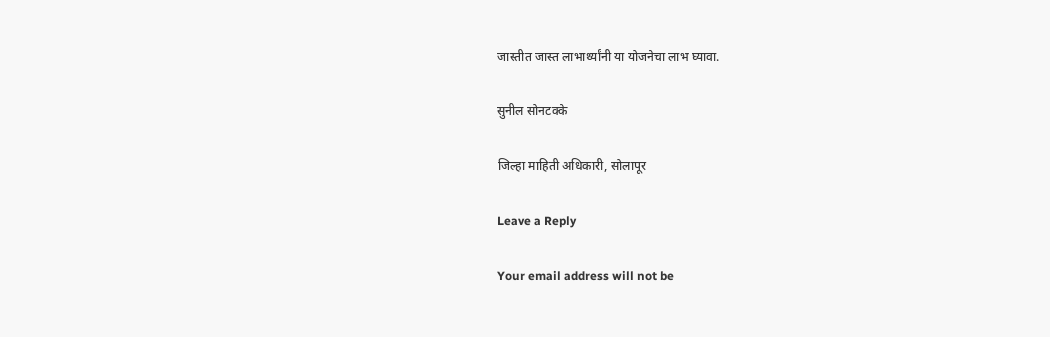जास्तीत जास्त लाभार्थ्यांनी या योजनेचा लाभ घ्यावा.

सुनील सोनटक्के

जिल्हा माहिती अधिकारी, सोलापूर

Leave a Reply

Your email address will not be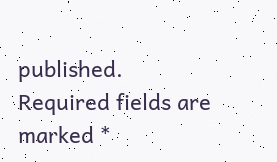published. Required fields are marked *